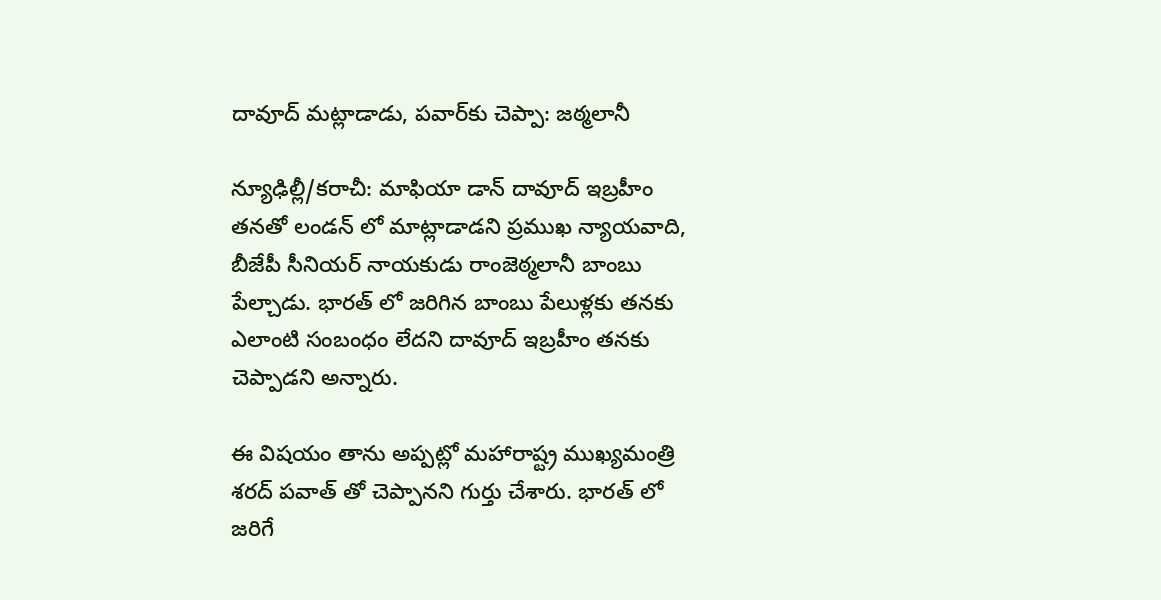దావూద్ మట్లాడాడు, పవార్‌కు చెప్పా: జఠ్మలానీ

న్యూఢిల్లీ/కరాచీ: మాఫియా డాన్ దావూద్ ఇబ్రహీం తనతో లండన్ లో మాట్లాడాడని ప్రముఖ న్యాయవాది, బీజేపీ సీనియర్ నాయకుడు రాంజెఠ్మలానీ బాంబు పేల్చాడు. భారత్ లో జరిగిన బాంబు పేలుళ్లకు తనకు ఎలాంటి సంబంధం లేదని దావూద్ ఇబ్రహీం తనకు చెప్పాడని అన్నారు.

ఈ విషయం తాను అప్పట్లో మహారాష్ట్ర ముఖ్యమంత్రి శరద్ పవాత్ తో చెప్పానని గుర్తు చేశారు. భారత్ లో జరిగే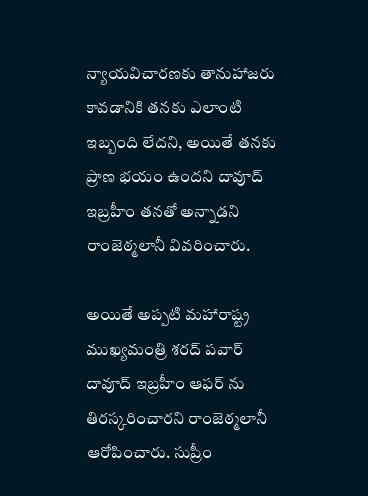న్యాయవిచారణకు తానుహాజరు కావడానికి తనకు ఎలాంటి ఇబ్బంది లేదని, అయితే తనకు ప్రాణ భయం ఉందని దావూద్ ఇబ్రహీం తనతో అన్నాడని రాంజెఠ్మలానీ వివరించారు.

అయితే అప్పటి మహారాష్ట్ర ముఖ్యమంత్రి శరద్ పవార్ దావూద్ ఇబ్రహీం ఆఫర్ ను తిరస్కరించారని రాంజెఠ్మలానీ ఆరోపించారు. సుప్రీం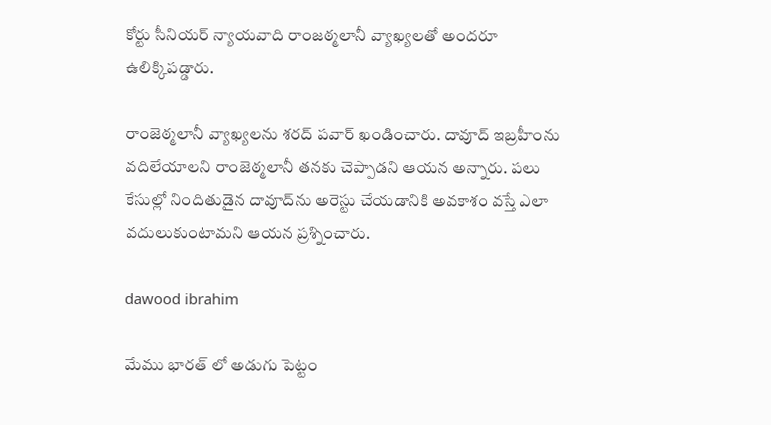కోర్టు సీనియర్ న్యాయవాది రాంజఠ్మలానీ వ్యాఖ్యలతో అందరూ ఉలిక్కిపడ్డారు.

రాంజెఠ్మలానీ వ్యాఖ్యలను శరద్ పవార్ ఖండించారు. దావూద్ ఇబ్రహీంను వదిలేయాలని రాంజెఠ్మలానీ తనకు చెప్పాడని ఆయన అన్నారు. పలు కేసుల్లో నిందితుడైన దావూద్‌ను అరెస్టు చేయడానికి అవకాశం వస్తే ఎలా వదులుకుంటామని ఆయన ప్రశ్నించారు.

dawood ibrahim

మేము భారత్ లో అడుగు పెట్టం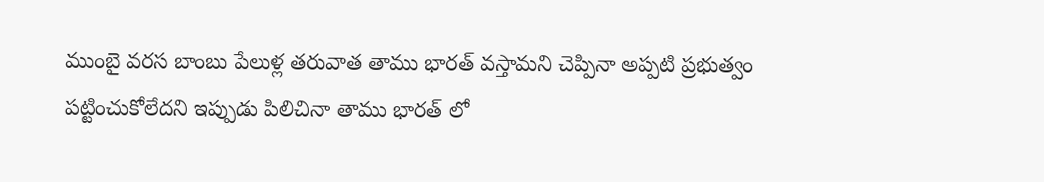ముంబై వరస బాంబు పేలుళ్ల తరువాత తాము భారత్ వస్తామని చెప్పినా అప్పటి ప్రభుత్వం పట్టించుకోలేదని ఇప్పుడు పిలిచినా తాము భారత్ లో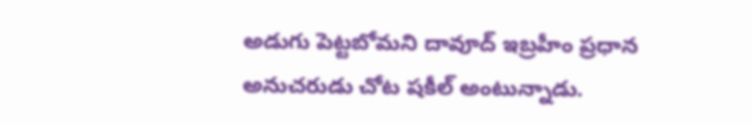అడుగు పెట్టబోమని దావూద్ ఇబ్రహీం ప్రధాన అనుచరుడు చోట షకీల్ అంటున్నాడు.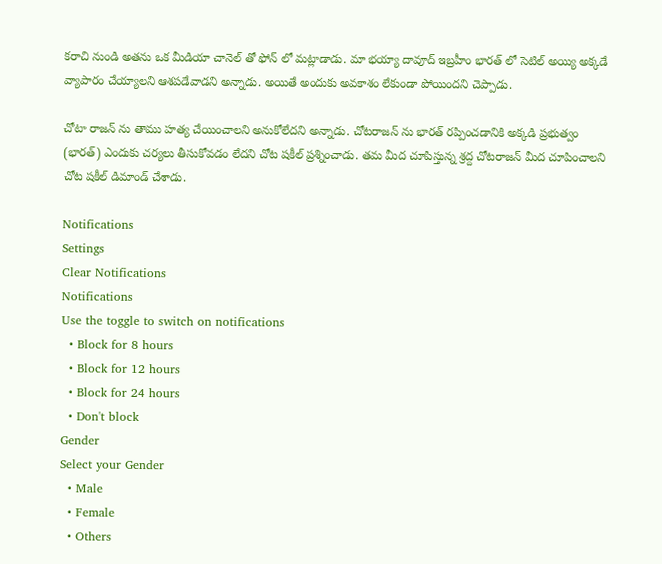కరాచి నుండి అతను ఒక మీడియా చానెల్ తో ఫోన్ లో మట్లాడాడు. మా భయ్యా దావూద్ ఇబ్రహీం భారత్ లో సెటిల్ అయ్యి అక్కడే వ్యాపారం చేయ్యాలని ఆశపడేవాడని అన్నాడు. అయితే అందుకు అవకాశం లేకుండా పోయిందని చెప్పాడు.

చోటా రాజన్ ను తాము హత్య చేయించాలని అనుకోలేదని అన్నాడు. చోటరాజన్ ను భారత్ రప్పించడానికి అక్కడి ప్రభుత్వం (భారత్) ఎందుకు చర్యలు తీసుకోవడం లేదని చోట షకీల్ ప్రశ్నించాడు. తమ మీద చూపిస్తున్న శ్రద్ద చోటరాజన్ మీద చూపించాలని చోట షకీల్ డిమాండ్ చేశాడు.

Notifications
Settings
Clear Notifications
Notifications
Use the toggle to switch on notifications
  • Block for 8 hours
  • Block for 12 hours
  • Block for 24 hours
  • Don't block
Gender
Select your Gender
  • Male
  • Female
  • Others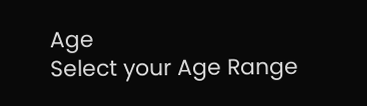Age
Select your Age Range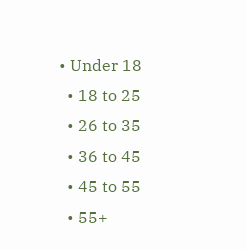• Under 18
  • 18 to 25
  • 26 to 35
  • 36 to 45
  • 45 to 55
  • 55+